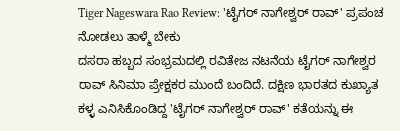Tiger Nageswara Rao Review: 'ಟೈಗರ್ ನಾಗೇಶ್ವರ್ ರಾವ್' ಪ್ರಪಂಚ ನೋಡಲು ತಾಳ್ಮೆ ಬೇಕು
ದಸರಾ ಹಬ್ಬದ ಸಂಭ್ರಮದಲ್ಲಿ ರವಿತೇಜ ನಟನೆಯ ಟೈಗರ್ ನಾಗೇಶ್ವರ ರಾವ್ ಸಿನಿಮಾ ಪ್ರೇಕ್ಷಕರ ಮುಂದೆ ಬಂದಿದೆ. ದಕ್ಷಿಣ ಭಾರತದ ಕುಖ್ಯಾತ ಕಳ್ಳ ಎನಿಸಿಕೊಂಡಿದ್ದ 'ಟೈಗರ್ ನಾಗೇಶ್ವರ್ ರಾವ್' ಕತೆಯನ್ನು ಈ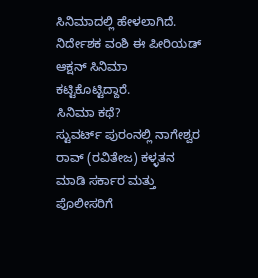ಸಿನಿಮಾದಲ್ಲಿ ಹೇಳಲಾಗಿದೆ. ನಿರ್ದೇಶಕ ವಂಶಿ ಈ ಪೀರಿಯಡ್ ಆಕ್ಷನ್ ಸಿನಿಮಾ ಕಟ್ಟಿಕೊಟ್ಟಿದ್ದಾರೆ.
ಸಿನಿಮಾ ಕಥೆ?
ಸ್ಟುವರ್ಟ್ ಪುರಂನಲ್ಲಿ ನಾಗೇಶ್ವರ ರಾವ್ (ರವಿತೇಜ) ಕಳ್ಳತನ ಮಾಡಿ ಸರ್ಕಾರ ಮತ್ತು ಪೊಲೀಸರಿಗೆ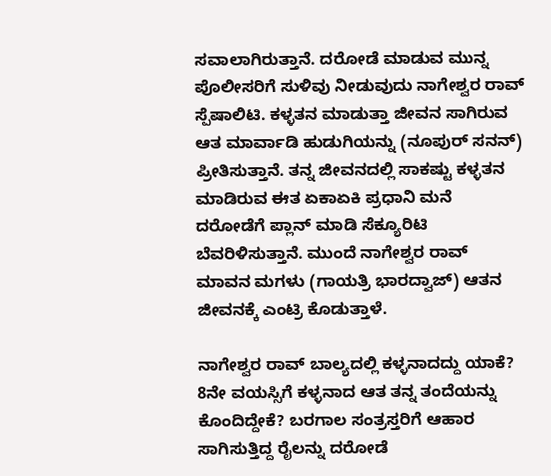ಸವಾಲಾಗಿರುತ್ತಾನೆ. ದರೋಡೆ ಮಾಡುವ ಮುನ್ನ ಪೊಲೀಸರಿಗೆ ಸುಳಿವು ನೀಡುವುದು ನಾಗೇಶ್ವರ ರಾವ್ ಸ್ಪೆಷಾಲಿಟಿ. ಕಳ್ಳತನ ಮಾಡುತ್ತಾ ಜೀವನ ಸಾಗಿರುವ ಆತ ಮಾರ್ವಾಡಿ ಹುಡುಗಿಯನ್ನು (ನೂಪುರ್ ಸನನ್) ಪ್ರೀತಿಸುತ್ತಾನೆ. ತನ್ನ ಜೀವನದಲ್ಲಿ ಸಾಕಷ್ಟು ಕಳ್ಳತನ ಮಾಡಿರುವ ಈತ ಏಕಾಏಕಿ ಪ್ರಧಾನಿ ಮನೆ ದರೋಡೆಗೆ ಪ್ಲಾನ್ ಮಾಡಿ ಸೆಕ್ಯೂರಿಟಿ ಬೆವರಿಳಿಸುತ್ತಾನೆ. ಮುಂದೆ ನಾಗೇಶ್ವರ ರಾವ್ ಮಾವನ ಮಗಳು (ಗಾಯತ್ರಿ ಭಾರದ್ವಾಜ್) ಆತನ ಜೀವನಕ್ಕೆ ಎಂಟ್ರಿ ಕೊಡುತ್ತಾಳೆ.

ನಾಗೇಶ್ವರ ರಾವ್ ಬಾಲ್ಯದಲ್ಲಿ ಕಳ್ಳನಾದದ್ದು ಯಾಕೆ? 8ನೇ ವಯಸ್ಸಿಗೆ ಕಳ್ಳನಾದ ಆತ ತನ್ನ ತಂದೆಯನ್ನು ಕೊಂದಿದ್ದೇಕೆ? ಬರಗಾಲ ಸಂತ್ರಸ್ತರಿಗೆ ಆಹಾರ ಸಾಗಿಸುತ್ತಿದ್ದ ರೈಲನ್ನು ದರೋಡೆ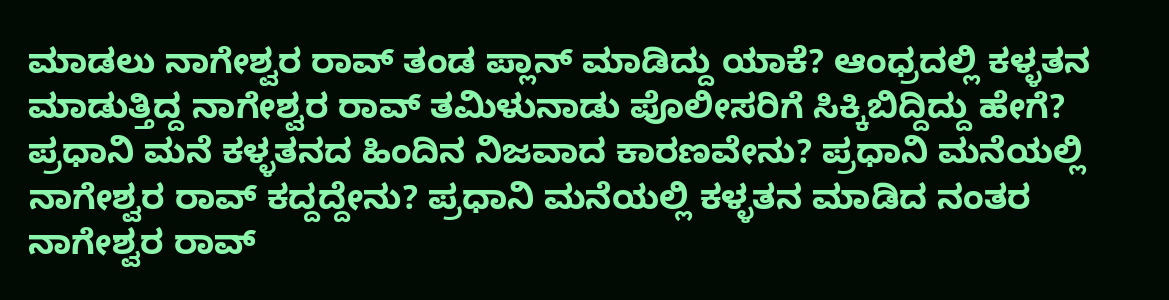ಮಾಡಲು ನಾಗೇಶ್ವರ ರಾವ್ ತಂಡ ಪ್ಲಾನ್ ಮಾಡಿದ್ದು ಯಾಕೆ? ಆಂಧ್ರದಲ್ಲಿ ಕಳ್ಳತನ ಮಾಡುತ್ತಿದ್ದ ನಾಗೇಶ್ವರ ರಾವ್ ತಮಿಳುನಾಡು ಪೊಲೀಸರಿಗೆ ಸಿಕ್ಕಿಬಿದ್ದಿದ್ದು ಹೇಗೆ? ಪ್ರಧಾನಿ ಮನೆ ಕಳ್ಳತನದ ಹಿಂದಿನ ನಿಜವಾದ ಕಾರಣವೇನು? ಪ್ರಧಾನಿ ಮನೆಯಲ್ಲಿ ನಾಗೇಶ್ವರ ರಾವ್ ಕದ್ದದ್ದೇನು? ಪ್ರಧಾನಿ ಮನೆಯಲ್ಲಿ ಕಳ್ಳತನ ಮಾಡಿದ ನಂತರ ನಾಗೇಶ್ವರ ರಾವ್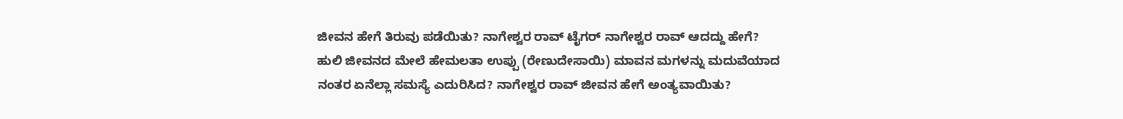ಜೀವನ ಹೇಗೆ ತಿರುವು ಪಡೆಯಿತು? ನಾಗೇಶ್ವರ ರಾವ್ ಟೈಗರ್ ನಾಗೇಶ್ವರ ರಾವ್ ಆದದ್ದು ಹೇಗೆ? ಹುಲಿ ಜೀವನದ ಮೇಲೆ ಹೇಮಲತಾ ಉಪ್ಪು (ರೇಣುದೇಸಾಯಿ) ಮಾವನ ಮಗಳನ್ನು ಮದುವೆಯಾದ ನಂತರ ಏನೆಲ್ಲಾ ಸಮಸ್ಯೆ ಎದುರಿಸಿದ? ನಾಗೇಶ್ವರ ರಾವ್ ಜೀವನ ಹೇಗೆ ಅಂತ್ಯವಾಯಿತು?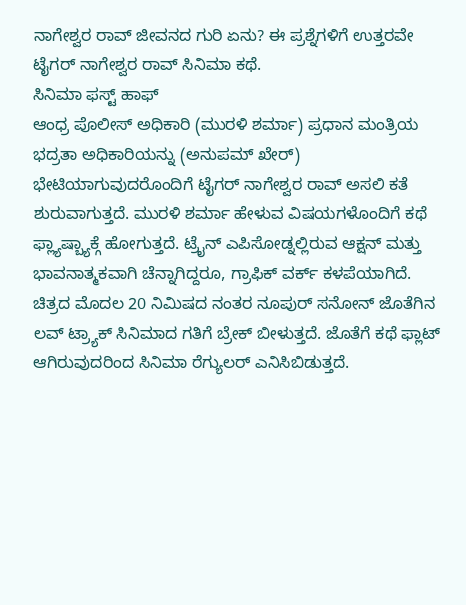ನಾಗೇಶ್ವರ ರಾವ್ ಜೀವನದ ಗುರಿ ಏನು? ಈ ಪ್ರಶ್ನೆಗಳಿಗೆ ಉತ್ತರವೇ ಟೈಗರ್ ನಾಗೇಶ್ವರ ರಾವ್ ಸಿನಿಮಾ ಕಥೆ.
ಸಿನಿಮಾ ಫಸ್ಟ್ ಹಾಫ್
ಆಂಧ್ರ ಪೊಲೀಸ್ ಅಧಿಕಾರಿ (ಮುರಳಿ ಶರ್ಮಾ) ಪ್ರಧಾನ ಮಂತ್ರಿಯ ಭದ್ರತಾ ಅಧಿಕಾರಿಯನ್ನು (ಅನುಪಮ್ ಖೇರ್) ಭೇಟಿಯಾಗುವುದರೊಂದಿಗೆ ಟೈಗರ್ ನಾಗೇಶ್ವರ ರಾವ್ ಅಸಲಿ ಕತೆ ಶುರುವಾಗುತ್ತದೆ. ಮುರಳಿ ಶರ್ಮಾ ಹೇಳುವ ವಿಷಯಗಳೊಂದಿಗೆ ಕಥೆ ಫ್ಲ್ಯಾಷ್ಬ್ಯಾಕ್ಗೆ ಹೋಗುತ್ತದೆ. ಟ್ರೈನ್ ಎಪಿಸೋಡ್ನಲ್ಲಿರುವ ಆಕ್ಷನ್ ಮತ್ತು ಭಾವನಾತ್ಮಕವಾಗಿ ಚೆನ್ನಾಗಿದ್ದರೂ, ಗ್ರಾಫಿಕ್ ವರ್ಕ್ ಕಳಪೆಯಾಗಿದೆ. ಚಿತ್ರದ ಮೊದಲ 20 ನಿಮಿಷದ ನಂತರ ನೂಪುರ್ ಸನೋನ್ ಜೊತೆಗಿನ ಲವ್ ಟ್ರ್ಯಾಕ್ ಸಿನಿಮಾದ ಗತಿಗೆ ಬ್ರೇಕ್ ಬೀಳುತ್ತದೆ. ಜೊತೆಗೆ ಕಥೆ ಫ್ಲಾಟ್ ಆಗಿರುವುದರಿಂದ ಸಿನಿಮಾ ರೆಗ್ಯುಲರ್ ಎನಿಸಿಬಿಡುತ್ತದೆ.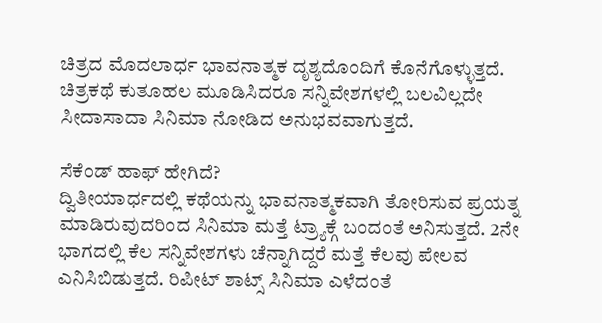ಚಿತ್ರದ ಮೊದಲಾರ್ಧ ಭಾವನಾತ್ಮಕ ದೃಶ್ಯದೊಂದಿಗೆ ಕೊನೆಗೊಳ್ಳುತ್ತದೆ. ಚಿತ್ರಕಥೆ ಕುತೂಹಲ ಮೂಡಿಸಿದರೂ ಸನ್ನಿವೇಶಗಳಲ್ಲಿ ಬಲವಿಲ್ಲದೇ ಸೀದಾಸಾದಾ ಸಿನಿಮಾ ನೋಡಿದ ಅನುಭವವಾಗುತ್ತದೆ.

ಸೆಕೆಂಡ್ ಹಾಫ್ ಹೇಗಿದೆ?
ದ್ವಿತೀಯಾರ್ಧದಲ್ಲಿ ಕಥೆಯನ್ನು ಭಾವನಾತ್ಮಕವಾಗಿ ತೋರಿಸುವ ಪ್ರಯತ್ನ ಮಾಡಿರುವುದರಿಂದ ಸಿನಿಮಾ ಮತ್ತೆ ಟ್ರ್ಯಾಕ್ಗೆ ಬಂದಂತೆ ಅನಿಸುತ್ತದೆ. 2ನೇ ಭಾಗದಲ್ಲಿ ಕೆಲ ಸನ್ನಿವೇಶಗಳು ಚೆನ್ನಾಗಿದ್ದರೆ ಮತ್ತೆ ಕೆಲವು ಪೇಲವ ಎನಿಸಿಬಿಡುತ್ತದೆ. ರಿಪೀಟ್ ಶಾಟ್ಸ್ ಸಿನಿಮಾ ಎಳೆದಂತೆ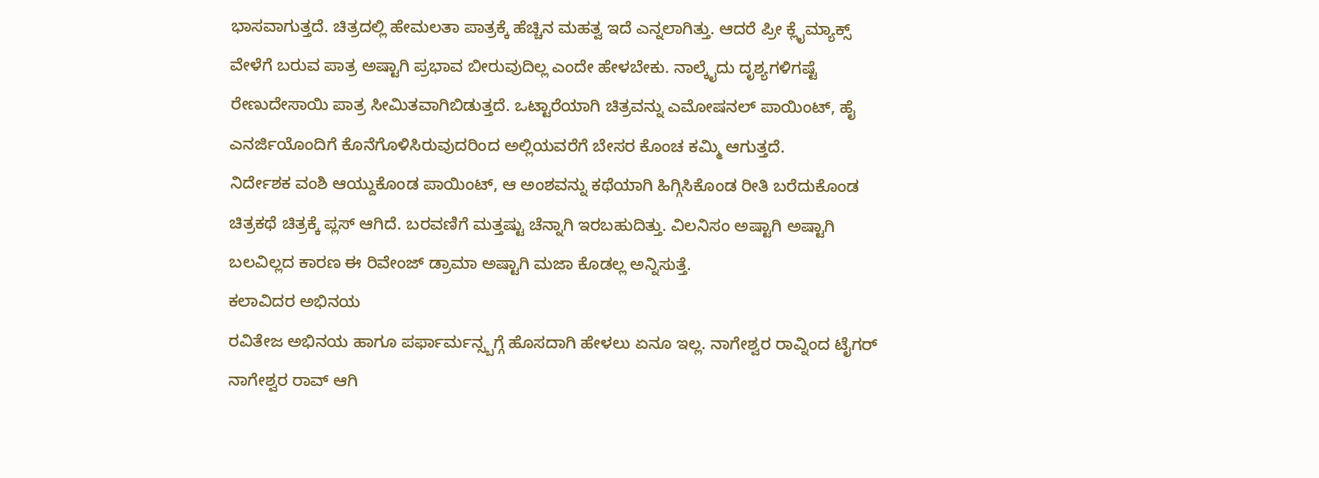ಭಾಸವಾಗುತ್ತದೆ. ಚಿತ್ರದಲ್ಲಿ ಹೇಮಲತಾ ಪಾತ್ರಕ್ಕೆ ಹೆಚ್ಚಿನ ಮಹತ್ವ ಇದೆ ಎನ್ನಲಾಗಿತ್ತು. ಆದರೆ ಪ್ರೀ ಕ್ಲೈಮ್ಯಾಕ್ಸ್ ವೇಳೆಗೆ ಬರುವ ಪಾತ್ರ ಅಷ್ಟಾಗಿ ಪ್ರಭಾವ ಬೀರುವುದಿಲ್ಲ ಎಂದೇ ಹೇಳಬೇಕು. ನಾಲ್ಕೈದು ದೃಶ್ಯಗಳಿಗಷ್ಟೆ ರೇಣುದೇಸಾಯಿ ಪಾತ್ರ ಸೀಮಿತವಾಗಿಬಿಡುತ್ತದೆ. ಒಟ್ಟಾರೆಯಾಗಿ ಚಿತ್ರವನ್ನು ಎಮೋಷನಲ್ ಪಾಯಿಂಟ್, ಹೈ ಎನರ್ಜಿಯೊಂದಿಗೆ ಕೊನೆಗೊಳಿಸಿರುವುದರಿಂದ ಅಲ್ಲಿಯವರೆಗೆ ಬೇಸರ ಕೊಂಚ ಕಮ್ಮಿ ಆಗುತ್ತದೆ.
ನಿರ್ದೇಶಕ ವಂಶಿ ಆಯ್ದುಕೊಂಡ ಪಾಯಿಂಟ್, ಆ ಅಂಶವನ್ನು ಕಥೆಯಾಗಿ ಹಿಗ್ಗಿಸಿಕೊಂಡ ರೀತಿ ಬರೆದುಕೊಂಡ ಚಿತ್ರಕಥೆ ಚಿತ್ರಕ್ಕೆ ಪ್ಲಸ್ ಆಗಿದೆ. ಬರವಣಿಗೆ ಮತ್ತಷ್ಟು ಚೆನ್ನಾಗಿ ಇರಬಹುದಿತ್ತು. ವಿಲನಿಸಂ ಅಷ್ಟಾಗಿ ಅಷ್ಟಾಗಿ ಬಲವಿಲ್ಲದ ಕಾರಣ ಈ ರಿವೇಂಜ್ ಡ್ರಾಮಾ ಅಷ್ಟಾಗಿ ಮಜಾ ಕೊಡಲ್ಲ ಅನ್ನಿಸುತ್ತೆ.
ಕಲಾವಿದರ ಅಭಿನಯ
ರವಿತೇಜ ಅಭಿನಯ ಹಾಗೂ ಪರ್ಫಾರ್ಮನ್ಸ್ಬಗ್ಗೆ ಹೊಸದಾಗಿ ಹೇಳಲು ಏನೂ ಇಲ್ಲ. ನಾಗೇಶ್ವರ ರಾವ್ನಿಂದ ಟೈಗರ್ ನಾಗೇಶ್ವರ ರಾವ್ ಆಗಿ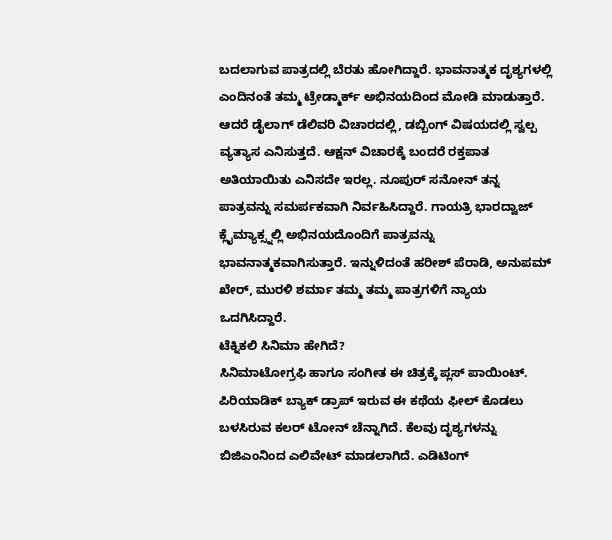ಬದಲಾಗುವ ಪಾತ್ರದಲ್ಲಿ ಬೆರತು ಹೋಗಿದ್ದಾರೆ. ಭಾವನಾತ್ಮಕ ದೃಶ್ಯಗಳಲ್ಲಿ ಎಂದಿನಂತೆ ತಮ್ಮ ಟ್ರೇಡ್ಮಾರ್ಕ್ ಅಭಿನಯದಿಂದ ಮೋಡಿ ಮಾಡುತ್ತಾರೆ. ಆದರೆ ಡೈಲಾಗ್ ಡೆಲಿವರಿ ವಿಚಾರದಲ್ಲಿ, ಡಬ್ಬಿಂಗ್ ವಿಷಯದಲ್ಲಿ ಸ್ವಲ್ಪ ವ್ಯತ್ಯಾಸ ಎನಿಸುತ್ತದೆ. ಆಕ್ಷನ್ ವಿಚಾರಕ್ಕೆ ಬಂದರೆ ರಕ್ತಪಾತ ಅತಿಯಾಯಿತು ಎನಿಸದೇ ಇರಲ್ಲ. ನೂಪುರ್ ಸನೋನ್ ತನ್ನ ಪಾತ್ರವನ್ನು ಸಮರ್ಪಕವಾಗಿ ನಿರ್ವಹಿಸಿದ್ದಾರೆ. ಗಾಯತ್ರಿ ಭಾರದ್ವಾಜ್ ಕ್ಲೈಮ್ಯಾಕ್ಸ್ನಲ್ಲಿ ಅಭಿನಯದೊಂದಿಗೆ ಪಾತ್ರವನ್ನು ಭಾವನಾತ್ಮಕವಾಗಿಸುತ್ತಾರೆ. ಇನ್ನುಳಿದಂತೆ ಹರೀಶ್ ಪೆರಾಡಿ, ಅನುಪಮ್ ಖೇರ್, ಮುರಳಿ ಶರ್ಮಾ ತಮ್ಮ ತಮ್ಮ ಪಾತ್ರಗಳಿಗೆ ನ್ಯಾಯ ಒದಗಿಸಿದ್ದಾರೆ.
ಟೆಕ್ನಿಕಲಿ ಸಿನಿಮಾ ಹೇಗಿದೆ?
ಸಿನಿಮಾಟೋಗ್ರಫಿ ಹಾಗೂ ಸಂಗೀತ ಈ ಚಿತ್ರಕ್ಕೆ ಪ್ಲಸ್ ಪಾಯಿಂಟ್. ಪಿರಿಯಾಡಿಕ್ ಬ್ಯಾಕ್ ಡ್ರಾಪ್ ಇರುವ ಈ ಕಥೆಯ ಫೀಲ್ ಕೊಡಲು ಬಳಸಿರುವ ಕಲರ್ ಟೋನ್ ಚೆನ್ನಾಗಿದೆ. ಕೆಲವು ದೃಶ್ಯಗಳನ್ನು ಬಿಜಿಎಂನಿಂದ ಎಲಿವೇಟ್ ಮಾಡಲಾಗಿದೆ. ಎಡಿಟಿಂಗ್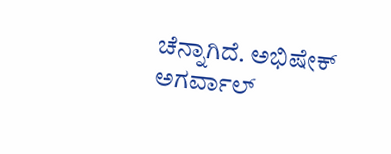ಚೆನ್ನಾಗಿದೆ. ಅಭಿಷೇಕ್ ಅಗರ್ವಾಲ್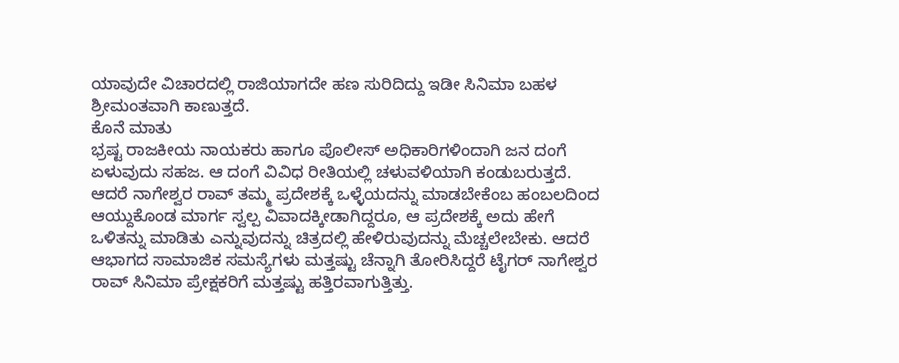ಯಾವುದೇ ವಿಚಾರದಲ್ಲಿ ರಾಜಿಯಾಗದೇ ಹಣ ಸುರಿದಿದ್ದು ಇಡೀ ಸಿನಿಮಾ ಬಹಳ ಶ್ರೀಮಂತವಾಗಿ ಕಾಣುತ್ತದೆ.
ಕೊನೆ ಮಾತು
ಭ್ರಷ್ಟ ರಾಜಕೀಯ ನಾಯಕರು ಹಾಗೂ ಪೊಲೀಸ್ ಅಧಿಕಾರಿಗಳಿಂದಾಗಿ ಜನ ದಂಗೆ ಏಳುವುದು ಸಹಜ. ಆ ದಂಗೆ ವಿವಿಧ ರೀತಿಯಲ್ಲಿ ಚಳುವಳಿಯಾಗಿ ಕಂಡುಬರುತ್ತದೆ. ಆದರೆ ನಾಗೇಶ್ವರ ರಾವ್ ತಮ್ಮ ಪ್ರದೇಶಕ್ಕೆ ಒಳ್ಳೆಯದನ್ನು ಮಾಡಬೇಕೆಂಬ ಹಂಬಲದಿಂದ ಆಯ್ದುಕೊಂಡ ಮಾರ್ಗ ಸ್ವಲ್ಪ ವಿವಾದಕ್ಕೀಡಾಗಿದ್ದರೂ, ಆ ಪ್ರದೇಶಕ್ಕೆ ಅದು ಹೇಗೆ ಒಳಿತನ್ನು ಮಾಡಿತು ಎನ್ನುವುದನ್ನು ಚಿತ್ರದಲ್ಲಿ ಹೇಳಿರುವುದನ್ನು ಮೆಚ್ಚಲೇಬೇಕು. ಆದರೆ ಆಭಾಗದ ಸಾಮಾಜಿಕ ಸಮಸ್ಯೆಗಳು ಮತ್ತಷ್ಟು ಚೆನ್ನಾಗಿ ತೋರಿಸಿದ್ದರೆ ಟೈಗರ್ ನಾಗೇಶ್ವರ ರಾವ್ ಸಿನಿಮಾ ಪ್ರೇಕ್ಷಕರಿಗೆ ಮತ್ತಷ್ಟು ಹತ್ತಿರವಾಗುತ್ತಿತ್ತು.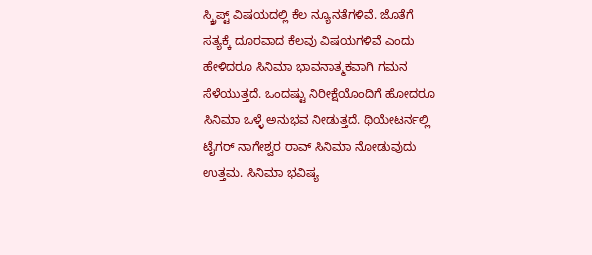ಸ್ಕ್ರಿಪ್ಟ್ ವಿಷಯದಲ್ಲಿ ಕೆಲ ನ್ಯೂನತೆಗಳಿವೆ. ಜೊತೆಗೆ ಸತ್ಯಕ್ಕೆ ದೂರವಾದ ಕೆಲವು ವಿಷಯಗಳಿವೆ ಎಂದು ಹೇಳಿದರೂ ಸಿನಿಮಾ ಭಾವನಾತ್ಮಕವಾಗಿ ಗಮನ ಸೆಳೆಯುತ್ತದೆ. ಒಂದಷ್ಟು ನಿರೀಕ್ಷೆಯೊಂದಿಗೆ ಹೋದರೂ ಸಿನಿಮಾ ಒಳ್ಳೆ ಅನುಭವ ನೀಡುತ್ತದೆ. ಥಿಯೇಟರ್ನಲ್ಲಿ ಟೈಗರ್ ನಾಗೇಶ್ವರ ರಾವ್ ಸಿನಿಮಾ ನೋಡುವುದು ಉತ್ತಮ. ಸಿನಿಮಾ ಭವಿಷ್ಯ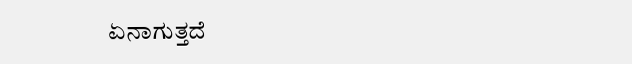ಏನಾಗುತ್ತದೆ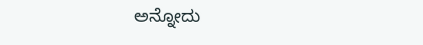ಅನ್ನೋದು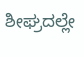ಶೀಘ್ರದಲ್ಲೇ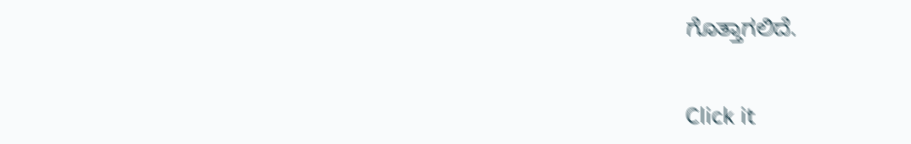ಗೊತ್ತಾಗಲಿದೆ.


Click it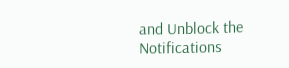and Unblock the Notifications